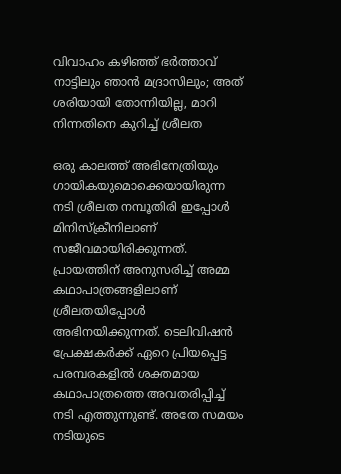വിവാഹം കഴിഞ്ഞ് ഭര്‍ത്താവ് നാട്ടിലും ഞാന്‍ മദ്രാസിലും; അത് ശരിയായി തോന്നിയില്ല, മാറി നിന്നതിനെ കുറിച്ച് ശ്രീലത

ഒരു കാലത്ത് അഭിനേത്രിയും ഗായികയുമൊക്കെയായിരുന്ന നടി ശ്രീലത നമ്പൂതിരി ഇപ്പോള്‍ മിനിസ്‌ക്രീനിലാണ് സജീവമായിരിക്കുന്നത്. പ്രായത്തിന് അനുസരിച്ച് അമ്മ കഥാപാത്രങ്ങളിലാണ് ശ്രീലതയിപ്പോള്‍ അഭിനയിക്കുന്നത്. ടെലിവിഷന്‍ പ്രേക്ഷകര്‍ക്ക് ഏറെ പ്രിയപ്പെട്ട പരമ്പരകളില്‍ ശക്തമായ കഥാപാത്രത്തെ അവതരിപ്പിച്ച് നടി എത്തുന്നുണ്ട്. അതേ സമയം നടിയുടെ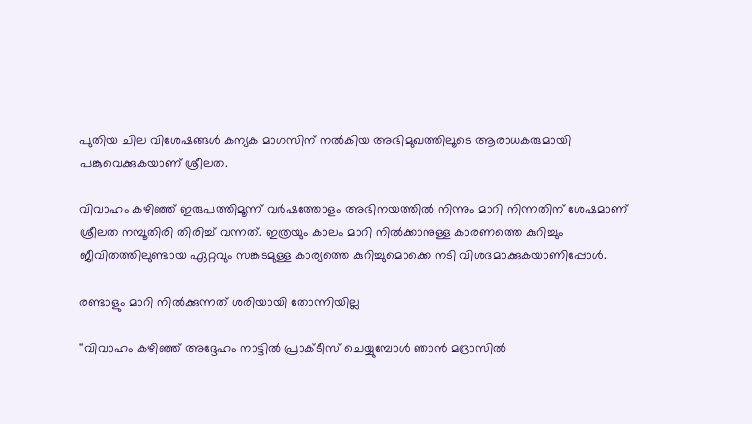പുതിയ ചില വിശേഷങ്ങള്‍ കന്യക മാഗസിന് നല്‍കിയ അഭിമുഖത്തിലൂടെ ആരാധകരുമായി പങ്കുവെക്കുകയാണ് ശ്രീലത.

വിവാഹം കഴിഞ്ഞ് ഇരുപത്തിമൂന്ന് വര്‍ഷത്തോളം അഭിനയത്തില്‍ നിന്നും മാറി നിന്നതിന് ശേഷമാണ് ശ്രീലത നമ്പൂതിരി തിരിച്ച് വന്നത്. ഇത്രയും കാലം മാറി നില്‍ക്കാനുള്ള കാരണത്തെ കുറിച്ചും ജീവിതത്തിലുണ്ടായ ഏറ്റവും സങ്കടമുള്ള കാര്യത്തെ കുറിച്ചുമൊക്കെ നടി വിശദമാക്കുകയാണിപ്പോള്‍.

രണ്ടാളും മാറി നിൽക്കുന്നത് ശരിയായി തോന്നിയില്ല

''വിവാഹം കഴിഞ്ഞ് അദ്ദേഹം നാട്ടില്‍ പ്രാക്ടീസ് ചെയ്യുമ്പോള്‍ ഞാന്‍ മദ്രാസില്‍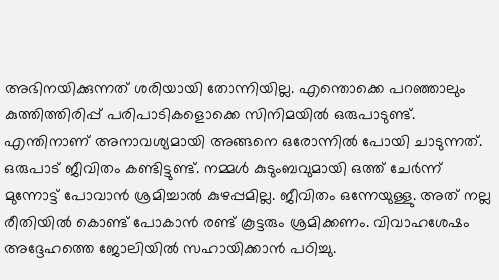അഭിനയിക്കുന്നത് ശരിയായി തോന്നിയില്ല. എന്തൊക്കെ പറഞ്ഞാലും കുത്തിത്തിരിപ്പ് പരിപാടികളൊക്കെ സിനിമയില്‍ ഒരുപാടുണ്ട്. എന്തിനാണ് അനാവശ്യമായി അങ്ങനെ ഒരോന്നില്‍ പോയി ചാടുന്നത്. ഒരുപാട് ജീവിതം കണ്ടിട്ടുണ്ട്. നമ്മള്‍ കുടുംബവുമായി ഒത്ത് ചേര്‍ന്ന് മുന്നോട്ട് പോവാന്‍ ശ്രമിച്ചാല്‍ കുഴപ്പമില്ല. ജീവിതം ഒന്നേയുള്ളു. അത് നല്ല രീതിയില്‍ കൊണ്ട് പോകാന്‍ രണ്ട് കൂട്ടരും ശ്രമിക്കണം. വിവാഹശേഷം അദ്ദേഹത്തെ ജോലിയില്‍ സഹായിക്കാന്‍ പഠിച്ചു.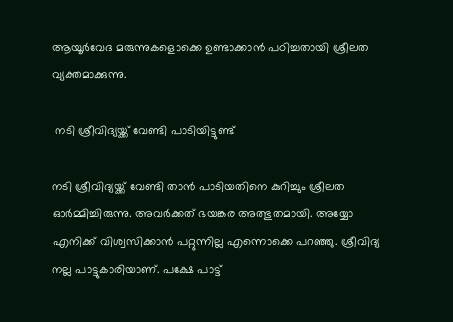ആയൂര്‍വേദ മരുന്നുകളൊക്കെ ഉണ്ടാക്കാന്‍ പഠിച്ചതായി ശ്രീലത വ്യക്തമാക്കുന്നു.

 നടി ശ്രീവിദ്യയ്ക്ക് വേണ്ടി പാടിയിട്ടുണ്ട്

നടി ശ്രീവിദ്യയ്ക്ക് വേണ്ടി താന്‍ പാടിയതിനെ കുറിച്ചും ശ്രീലത ഓര്‍മ്മിച്ചിരുന്നു. അവര്‍ക്കത് ഭയങ്കര അത്ഭുതമായി. അയ്യോ എനിക്ക് വിശ്വസിക്കാന്‍ പറ്റുന്നില്ല എന്നൊക്കെ പറഞ്ഞു. ശ്രീവിദ്യ നല്ല പാട്ടുകാരിയാണ്. പക്ഷേ പാട്ട്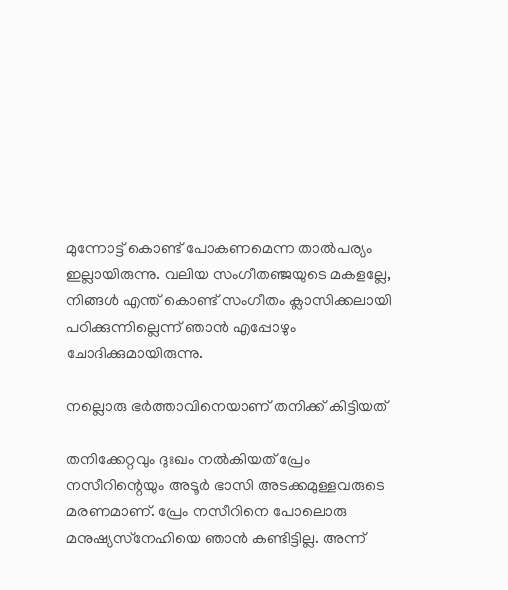മുന്നോട്ട് കൊണ്ട് പോകണമെന്ന താല്‍പര്യം ഇല്ലായിരുന്നു. വലിയ സംഗീതഞ്ജയുടെ മകളല്ലേ, നിങ്ങള്‍ എന്ത് കൊണ്ട് സംഗീതം ക്ലാസിക്കലായി പഠിക്കുന്നില്ലെന്ന് ഞാന്‍ എപ്പോഴും ചോദിക്കുമായിരുന്നു.

നല്ലൊരു ഭര്‍ത്താവിനെയാണ് തനിക്ക് കിട്ടിയത്

തനിക്കേറ്റവും ദുഃഖം നല്‍കിയത് പ്രേം നസീറിന്റെയും അടൂര്‍ ഭാസി അടക്കമുള്ളവരുടെ മരണമാണ്. പ്രേം നസീറിനെ പോലൊരു മനുഷ്യസ്‌നേഹിയെ ഞാന്‍ കണ്ടിട്ടില്ല. അന്ന്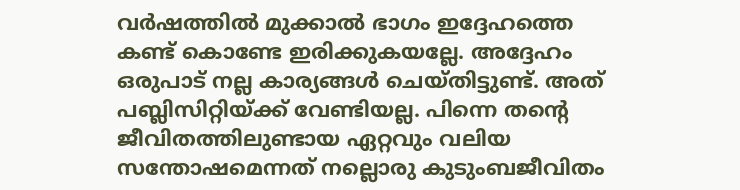വര്‍ഷത്തില്‍ മുക്കാല്‍ ഭാഗം ഇദ്ദേഹത്തെ കണ്ട് കൊണ്ടേ ഇരിക്കുകയല്ലേ. അദ്ദേഹം ഒരുപാട് നല്ല കാര്യങ്ങള്‍ ചെയ്തിട്ടുണ്ട്. അത് പബ്ലിസിറ്റിയ്ക്ക് വേണ്ടിയല്ല. പിന്നെ തന്റെ ജീവിതത്തിലുണ്ടായ ഏറ്റവും വലിയ സന്തോഷമെന്നത് നല്ലൊരു കുടുംബജീവിതം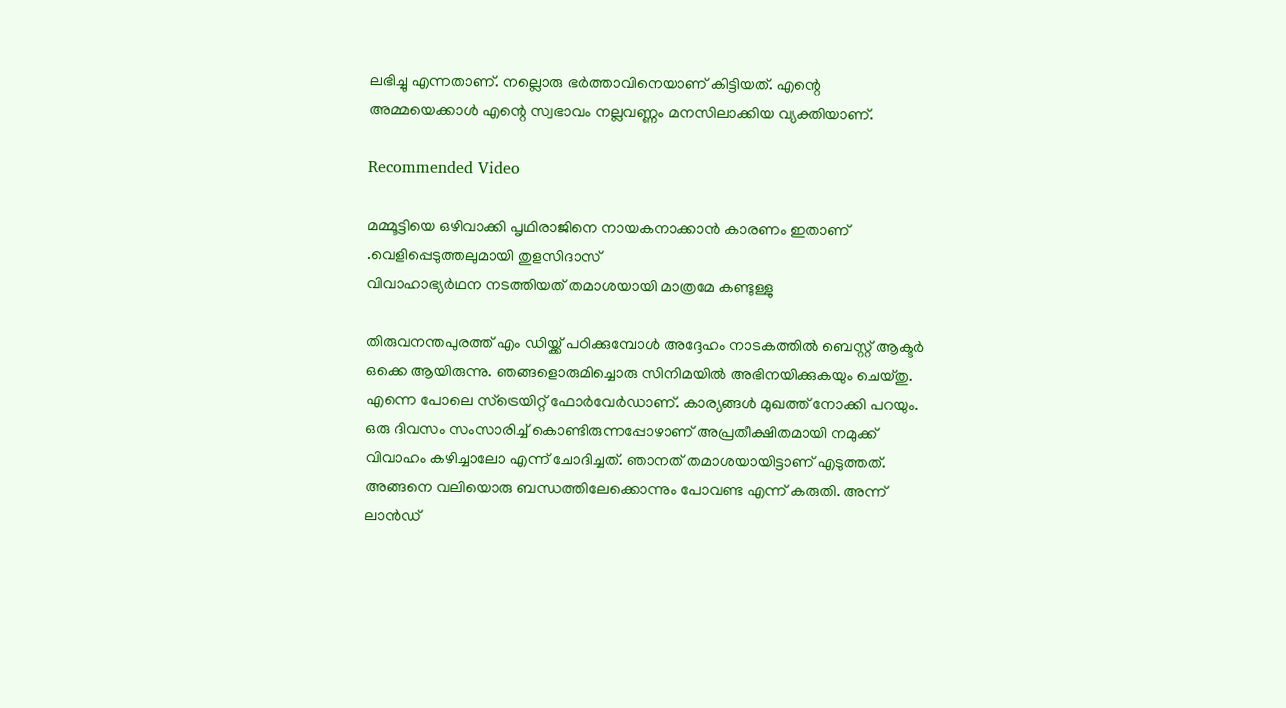ലഭിച്ചു എന്നതാണ്. നല്ലൊരു ഭര്‍ത്താവിനെയാണ് കിട്ടിയത്. എന്റെ അമ്മയെക്കാള്‍ എന്റെ സ്വഭാവം നല്ലവണ്ണം മനസിലാക്കിയ വ്യക്തിയാണ്.

Recommended Video

മമ്മൂട്ടിയെ ഒഴിവാക്കി പൃഥിരാജിനെ നായകനാക്കാൻ കാരണം ഇതാണ് .വെളിപ്പെടുത്തലുമായി തുളസിദാസ്‌
വിവാഹാഭ്യർഥന നടത്തിയത് തമാശയായി മാത്രമേ കണ്ടുള്ളു

തിരുവനന്തപുരത്ത് എം ഡിയ്ക്ക് പഠിക്കുമ്പോള്‍ അദ്ദേഹം നാടകത്തില്‍ ബെസ്റ്റ് ആക്ടര്‍ ഒക്കെ ആയിരുന്നു. ഞങ്ങളൊരുമിച്ചൊരു സിനിമയില്‍ അഭിനയിക്കുകയും ചെയ്തു. എന്നെ പോലെ സ്‌ട്രെയിറ്റ് ഫോര്‍വേര്‍ഡാണ്. കാര്യങ്ങള്‍ മുഖത്ത് നോക്കി പറയും. ഒരു ദിവസം സംസാരിച്ച് കൊണ്ടിരുന്നപ്പോഴാണ് അപ്രതീക്ഷിതമായി നമുക്ക് വിവാഹം കഴിച്ചാലോ എന്ന് ചോദിച്ചത്. ഞാനത് തമാശയായിട്ടാണ് എടുത്തത്. അങ്ങനെ വലിയൊരു ബന്ധത്തിലേക്കൊന്നും പോവണ്ട എന്ന് കരുതി. അന്ന് ലാന്‍ഡ്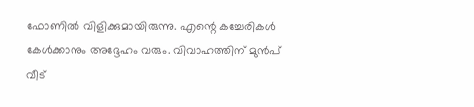ഫോണില്‍ വിളിക്കുമായിരുന്നു. എന്റെ കച്ചേരികള്‍ കേള്‍ക്കാനും അദ്ദേഹം വരും. വിവാഹത്തിന് മുന്‍പ് വീട്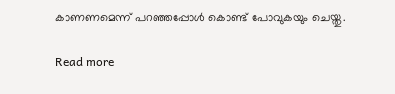കാണണമെന്ന് പറഞ്ഞപ്പോള്‍ കൊണ്ട് പോവുകയും ചെയ്തു.

Read more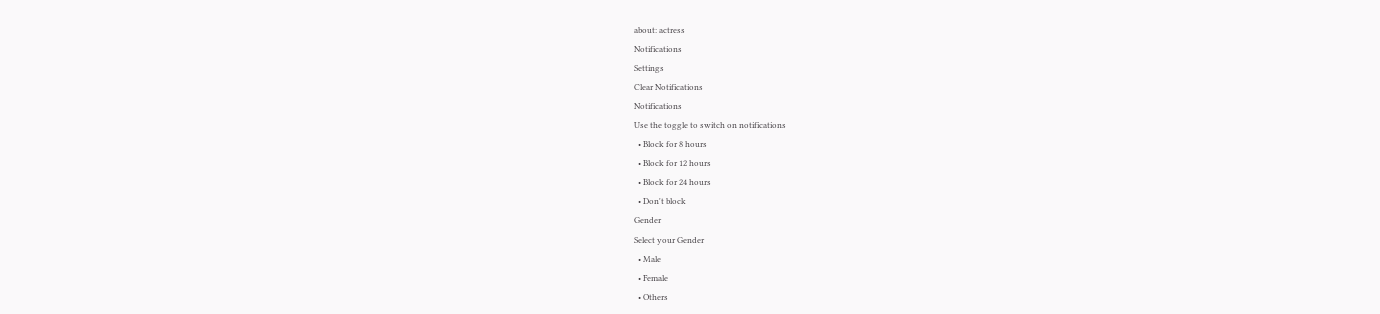about: actress
Notifications
Settings
Clear Notifications
Notifications
Use the toggle to switch on notifications
  • Block for 8 hours
  • Block for 12 hours
  • Block for 24 hours
  • Don't block
Gender
Select your Gender
  • Male
  • Female
  • Others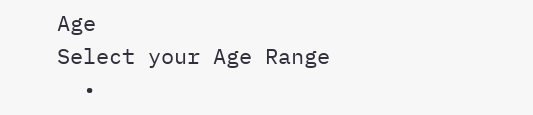Age
Select your Age Range
  •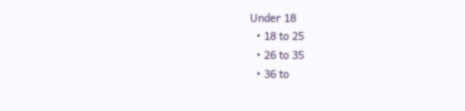Under 18
  • 18 to 25
  • 26 to 35
  • 36 to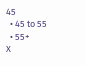45
  • 45 to 55
  • 55+
X